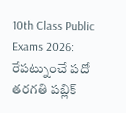10th Class Public Exams 2026: రేపట్నుంచే పదో తరగతి పబ్లిక్‌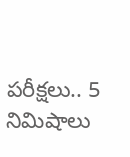పరీక్షలు.. 5 నిమిషాలు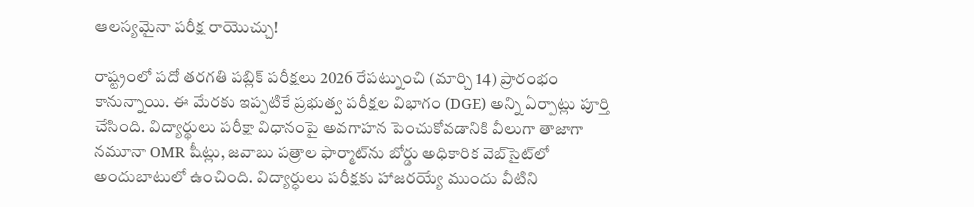ఆలస్యమైనా పరీక్ష రాయొచ్చు!

రాష్ట్రంలో పదో తరగతి పబ్లిక్‌ పరీక్షలు 2026 రేపట్నుంచి (మార్చి 14) ప్రారంభం కానున్నాయి. ఈ మేరకు ఇప్పటికే ప్రభుత్వ పరీక్షల విభాగం (DGE) అన్ని ఏర్పాట్లు పూర్తి చేసింది. విద్యార్థులు పరీక్షా విధానంపై అవగాహన పెంచుకోవడానికి వీలుగా తాజాగా నమూనా OMR షీట్లు, జవాబు పత్రాల ఫార్మాట్‌ను బోర్డు అధికారిక వెబ్‌సైట్‌లో అందుబాటులో ఉంచింది. విద్యార్ధులు పరీక్షకు హాజరయ్యే ముందు వీటిని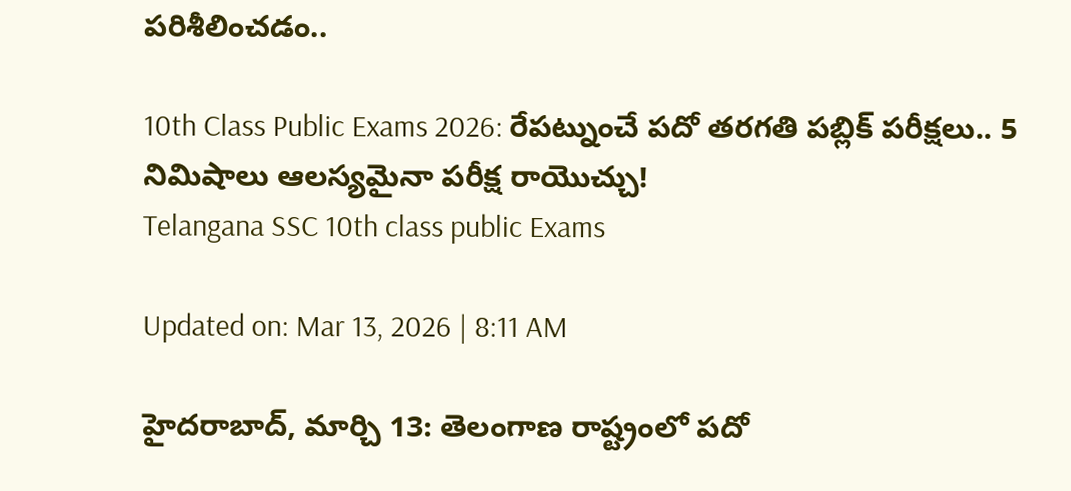పరిశీలించడం..

10th Class Public Exams 2026: రేపట్నుంచే పదో తరగతి పబ్లిక్‌ పరీక్షలు.. 5 నిమిషాలు ఆలస్యమైనా పరీక్ష రాయొచ్చు!
Telangana SSC 10th class public Exams

Updated on: Mar 13, 2026 | 8:11 AM

హైదరాబాద్‌, మార్చి 13: తెలంగాణ రాష్ట్రంలో పదో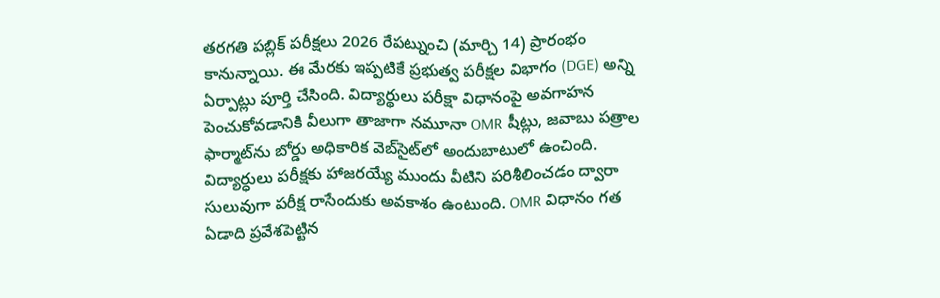తరగతి పబ్లిక్‌ పరీక్షలు 2026 రేపట్నుంచి (మార్చి 14) ప్రారంభం కానున్నాయి. ఈ మేరకు ఇప్పటికే ప్రభుత్వ పరీక్షల విభాగం (DGE) అన్ని ఏర్పాట్లు పూర్తి చేసింది. విద్యార్థులు పరీక్షా విధానంపై అవగాహన పెంచుకోవడానికి వీలుగా తాజాగా నమూనా OMR షీట్లు, జవాబు పత్రాల ఫార్మాట్‌ను బోర్డు అధికారిక వెబ్‌సైట్‌లో అందుబాటులో ఉంచింది. విద్యార్ధులు పరీక్షకు హాజరయ్యే ముందు వీటిని పరిశీలించడం ద్వారా సులువుగా పరీక్ష రాసేందుకు అవకాశం ఉంటుంది. OMR విధానం గత ఏడాది ప్రవేశపెట్టిన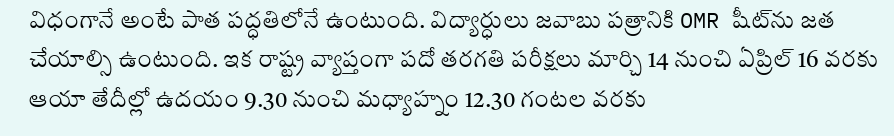విధంగానే అంటే పాత పద్ధతిలోనే ఉంటుంది. విద్యార్ధులు జవాబు పత్రానికి OMR షీట్‌ను జత చేయాల్సి ఉంటుంది. ఇక రాష్ట్ర వ్యాప్తంగా పదో తరగతి పరీక్షలు మార్చి 14 నుంచి ఏప్రిల్ 16 వరకు ఆయా తేదీల్లో ఉదయం 9.30 నుంచి మధ్యాహ్నం 12.30 గంటల వరకు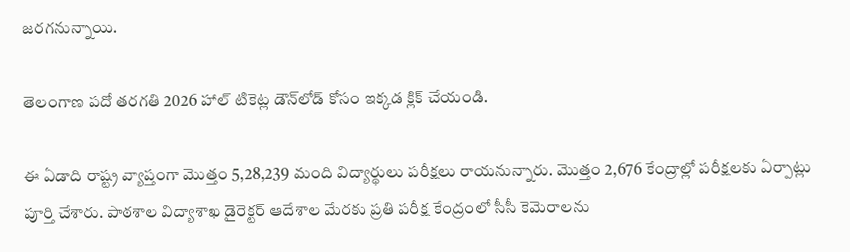జరగనున్నాయి.

తెలంగాణ పదో తరగతి 2026 హాల్‌ టికెట్ల డౌన్‌లోడ్ కోసం ఇక్కడ క్లిక్‌ చేయండి.

ఈ ఏడాది రాష్ట్ర వ్యాప్తంగా మొత్తం 5,28,239 మంది విద్యార్థులు పరీక్షలు రాయనున్నారు. మొత్తం 2,676 కేంద్రాల్లో పరీక్షలకు ఏర్పాట్లు పూర్తి చేశారు. పాఠశాల విద్యాశాఖ డైరెక్టర్‌ ఆదేశాల మేరకు ప్రతి పరీక్ష కేంద్రంలో సీసీ కెమెరాలను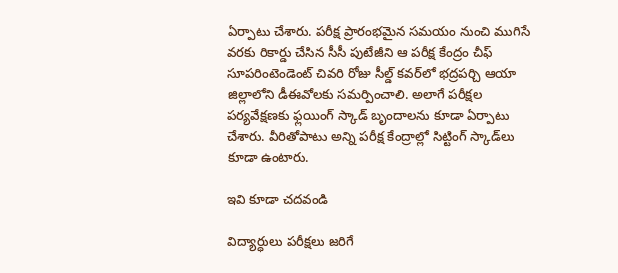ఏర్పాటు చేశారు. పరీక్ష ప్రారంభమైన సమయం నుంచి ముగిసే వరకు రికార్డు చేసిన సీసీ పుటేజీని ఆ పరీక్ష కేంద్రం చీఫ్‌ సూపరింటెండెంట్‌ చివరి రోజు సీల్డ్‌ కవర్‌లో భద్రపర్చి ఆయా జిల్లాలోని డీఈవోలకు సమర్పించాలి. అలాగే పరీక్షల పర్యవేక్షణకు ఫ్లయింగ్‌ స్కాడ్‌ బృందాలను కూడా ఏర్పాటు చేశారు. వీరితోపాటు అన్ని పరీక్ష కేంద్రాల్లో సిట్టింగ్‌ స్కాడ్‌లు కూడా ఉంటారు.

ఇవి కూడా చదవండి

విద్యార్ధులు పరీక్షలు జరిగే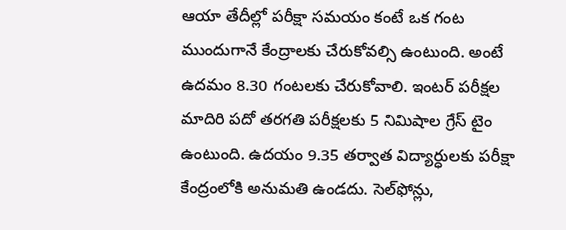ఆయా తేదీల్లో పరీక్షా సమయం కంటే ఒక గంట ముందుగానే కేంద్రాలకు చేరుకోవల్సి ఉంటుంది. అంటే ఉదమం 8.30 గంటలకు చేరుకోవాలి. ఇంటర్‌ పరీక్షల మాదిరి పదో తరగతి పరీక్షలకు 5 నిమిషాల గ్రేస్‌ టైం ఉంటుంది. ఉదయం 9.35 తర్వాత విద్యార్ధులకు పరీక్షా కేంద్రంలోకి అనుమతి ఉండదు. సెల్‌ఫోన్లు,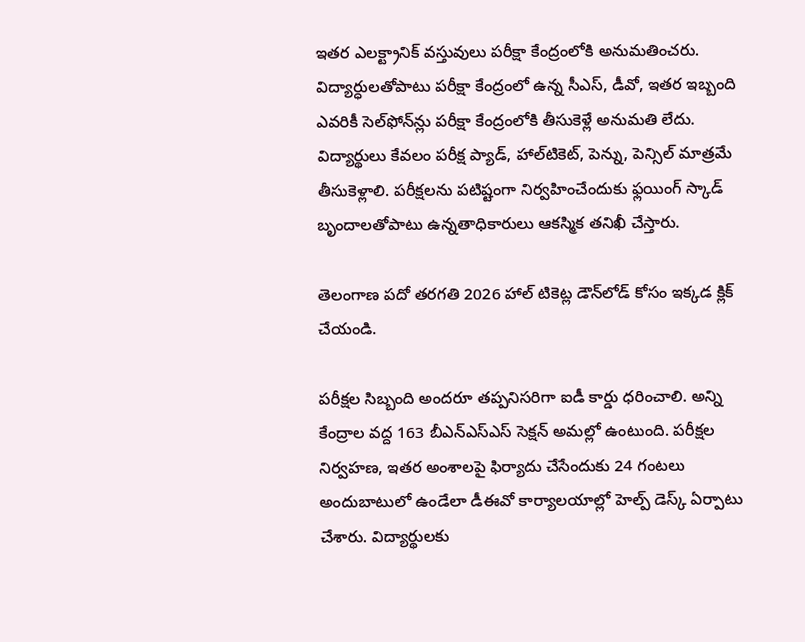ఇతర ఎలక్ట్రానిక్‌ వస్తువులు పరీక్షా కేంద్రంలోకి అనుమతించరు. విద్యార్ధులతోపాటు పరీక్షా కేంద్రంలో ఉన్న సీఎస్‌, డీవో, ఇతర ఇబ్బంది ఎవరికీ సెల్‌ఫోన్‌న్లు పరీక్షా కేంద్రంలోకి తీసుకెళ్లే అనుమతి లేదు. విద్యార్థులు కేవలం పరీక్ష ప్యాడ్‌, హాల్‌టికెట్‌, పెన్ను, పెన్సిల్‌ మాత్రమే తీసుకెళ్లాలి. పరీక్షలను పటిష్టంగా నిర్వహించేందుకు ఫ్లయింగ్‌ స్కాడ్‌ బృందాలతోపాటు ఉన్నతాధికారులు ఆకస్మిక తనిఖీ చేస్తారు.

తెలంగాణ పదో తరగతి 2026 హాల్‌ టికెట్ల డౌన్‌లోడ్ కోసం ఇక్కడ క్లిక్‌ చేయండి.

పరీక్షల సిబ్బంది అందరూ తప్పనిసరిగా ఐడీ కార్డు ధరించాలి. అన్ని కేంద్రాల వద్ద 163 బీఎన్‌ఎస్‌ఎస్‌ సెక్షన్‌ అమల్లో ఉంటుంది. పరీక్షల నిర్వహణ, ఇతర అంశాలపై ఫిర్యాదు చేసేందుకు 24 గంటలు అందుబాటులో ఉండేలా డీఈవో కార్యాలయాల్లో హెల్ప్‌ డెస్క్‌ ఏర్పాటు చేశారు. విద్యార్థులకు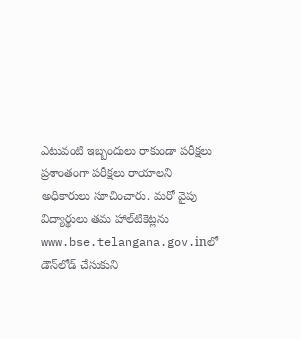ఎటువంటి ఇబ్బందులు రాకుండా పరీక్షలు ప్రశాంతంగా పరీక్షలు రాయాలని అధికారులు సూచించారు. మరో వైపు విద్యార్థులు తమ హాల్‌టికెట్లను www.bse.telangana.gov.inలో డౌన్‌లోడ్‌ చేసుకుని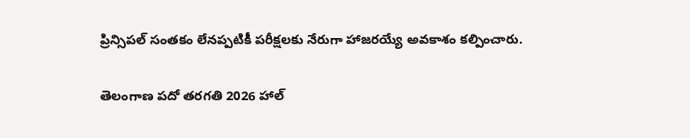ప్రిన్సిపల్ సంతకం లేనప్పటికీ పరీక్షలకు నేరుగా హాజరయ్యే అవకాశం కల్పించారు.

తెలంగాణ పదో తరగతి 2026 హాల్‌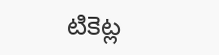టికెట్ల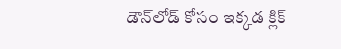డౌన్‌లోడ్ కోసం ఇక్కడ క్లిక్‌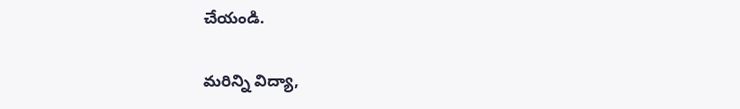చేయండి.

మరిన్ని విద్యా,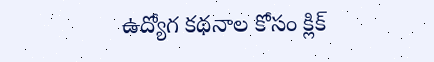ఉద్యోగ కథనాల కోసం క్లిక్‌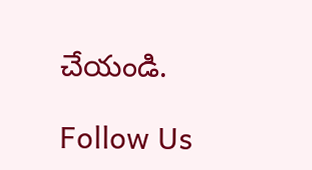చేయండి.

Follow Us